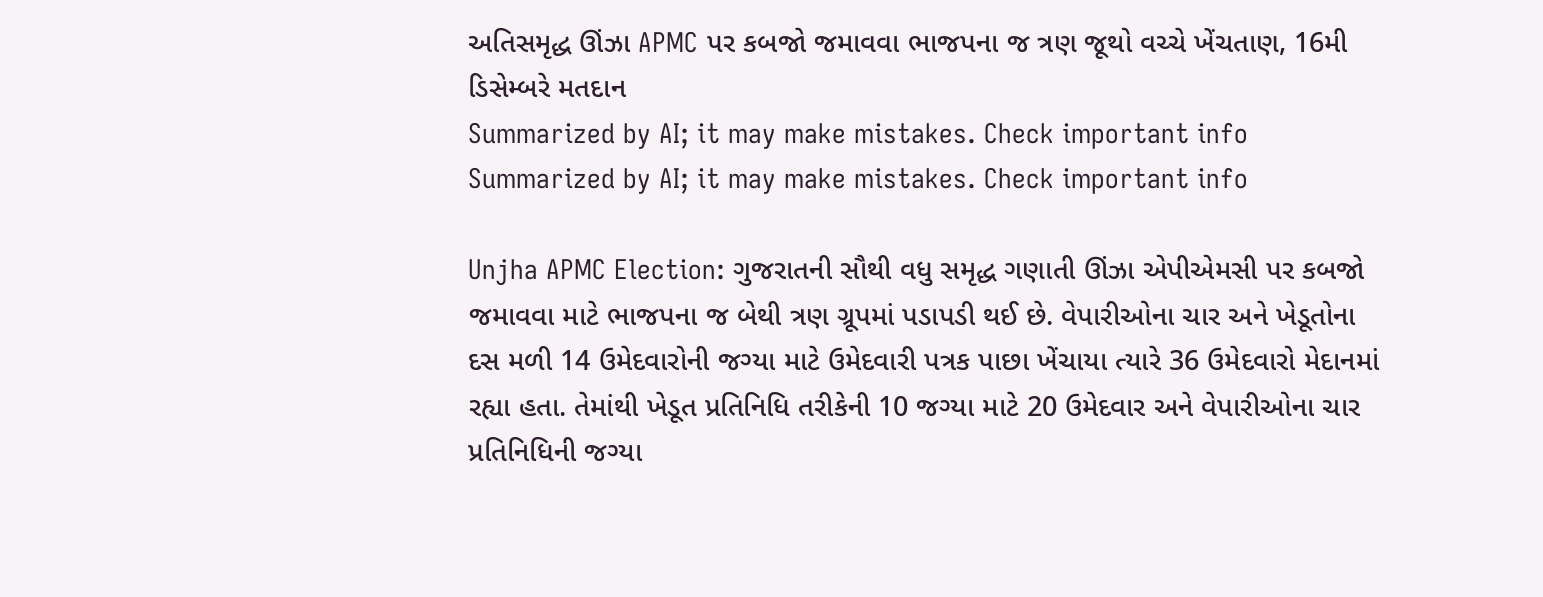અતિસમૃદ્ધ ઊંઝા APMC પર કબજો જમાવવા ભાજપના જ ત્રણ જૂથો વચ્ચે ખેંચતાણ, 16મી ડિસેમ્બરે મતદાન
Summarized by AI; it may make mistakes. Check important info
Summarized by AI; it may make mistakes. Check important info

Unjha APMC Election: ગુજરાતની સૌથી વધુ સમૃદ્ધ ગણાતી ઊંઝા એપીએમસી પર કબજો જમાવવા માટે ભાજપના જ બેથી ત્રણ ગ્રૂપમાં પડાપડી થઈ છે. વેપારીઓના ચાર અને ખેડૂતોના દસ મળી 14 ઉમેદવારોની જગ્યા માટે ઉમેદવારી પત્રક પાછા ખેંચાયા ત્યારે 36 ઉમેદવારો મેદાનમાં રહ્યા હતા. તેમાંથી ખેડૂત પ્રતિનિધિ તરીકેની 10 જગ્યા માટે 20 ઉમેદવાર અને વેપારીઓના ચાર પ્રતિનિધિની જગ્યા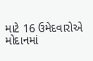માટે 16 ઉમેદવારોએ મોદાનમાં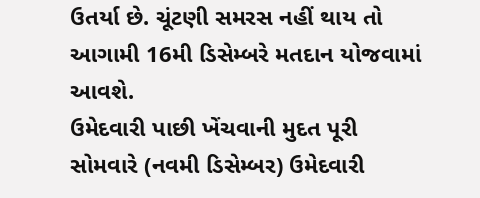ઉતર્યા છે. ચૂંટણી સમરસ નહીં થાય તો આગામી 16મી ડિસેમ્બરે મતદાન યોજવામાં આવશે.
ઉમેદવારી પાછી ખેંચવાની મુદત પૂરી
સોમવારે (નવમી ડિસેમ્બર) ઉમેદવારી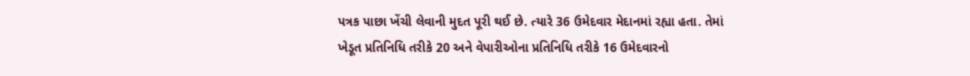પત્રક પાછા ખેંચી લેવાની મુદત પૂરી થઈ છે. ત્યારે 36 ઉમેદવાર મેદાનમાં રહ્યા હતા. તેમાં ખેડૂત પ્રતિનિધિ તરીકે 20 અને વેપારીઓના પ્રતિનિધિ તરીકે 16 ઉમેદવારનો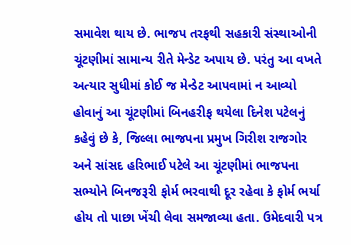સમાવેશ થાય છે. ભાજપ તરફથી સહકારી સંસ્થાઓની ચૂંટણીમાં સામાન્ય રીતે મેન્ડેટ અપાય છે. પરંતુ આ વખતે અત્યાર સુધીમાં કોઈ જ મેન્ડેટ આપવામાં ન આવ્યો હોવાનું આ ચૂંટણીમાં બિનહરીફ થયેલા દિનેશ પટેલનું કહેવું છે કે, જિલ્લા ભાજપના પ્રમુખ ગિરીશ રાજગોર અને સાંસદ હરિભાઈ પટેલે આ ચૂંટણીમાં ભાજપના સભ્યોને બિનજરૂરી ફોર્મ ભરવાથી દૂર રહેવા કે ફોર્મ ભર્યા હોય તો પાછા ખેંચી લેવા સમજાવ્યા હતા. ઉમેદવારી પત્ર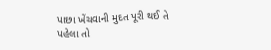પાછા ખેંચવાની મુદત પૂરી થઈ તે પહેલા તો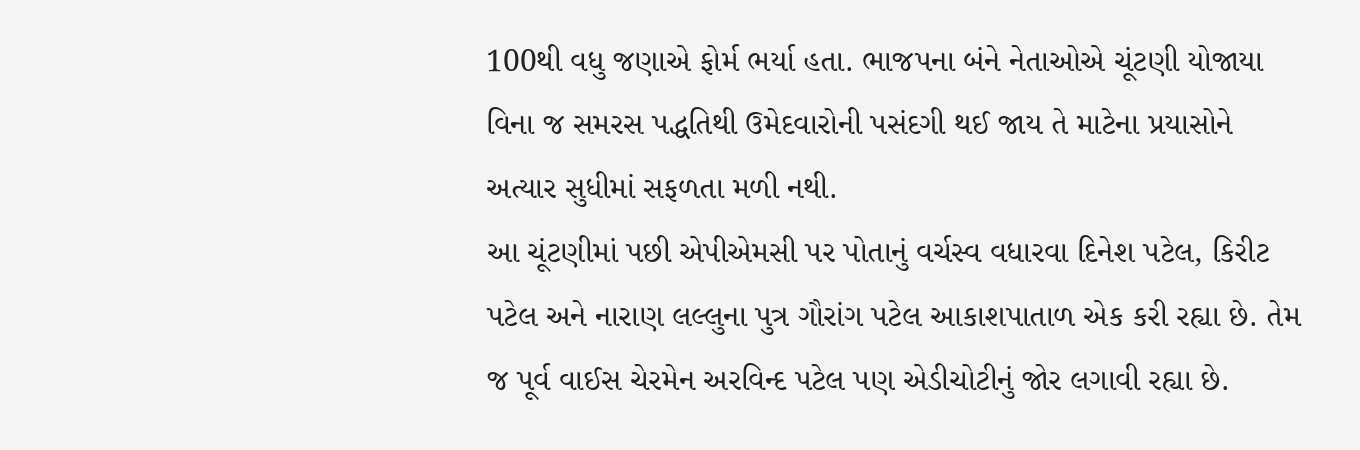100થી વધુ જણાએ ફોર્મ ભર્યા હતા. ભાજપના બંને નેતાઓએ ચૂંટણી યોજાયા વિના જ સમરસ પદ્ધતિથી ઉમેદવારોની પસંદગી થઈ જાય તે માટેના પ્રયાસોને અત્યાર સુધીમાં સફળતા મળી નથી.
આ ચૂંટણીમાં પછી એપીએમસી પર પોતાનું વર્ચસ્વ વધારવા દિનેશ પટેલ, કિરીટ પટેલ અને નારાણ લલ્લુના પુત્ર ગૌરાંગ પટેલ આકાશપાતાળ એક કરી રહ્યા છે. તેમ જ પૂર્વ વાઈસ ચેરમેન અરવિન્દ પટેલ પણ એડીચોટીનું જોર લગાવી રહ્યા છે.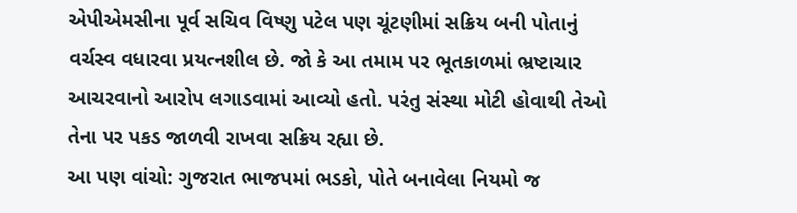એપીએમસીના પૂર્વ સચિવ વિષ્ણુ પટેલ પણ ચૂંટણીમાં સક્રિય બની પોતાનું વર્ચસ્વ વધારવા પ્રયત્નશીલ છે. જો કે આ તમામ પર ભૂતકાળમાં ભ્રષ્ટાચાર આચરવાનો આરોપ લગાડવામાં આવ્યો હતો. પરંતુ સંસ્થા મોટી હોવાથી તેઓ તેના પર પકડ જાળવી રાખવા સક્રિય રહ્યા છે.
આ પણ વાંચો: ગુજરાત ભાજપમાં ભડકો, પોતે બનાવેલા નિયમો જ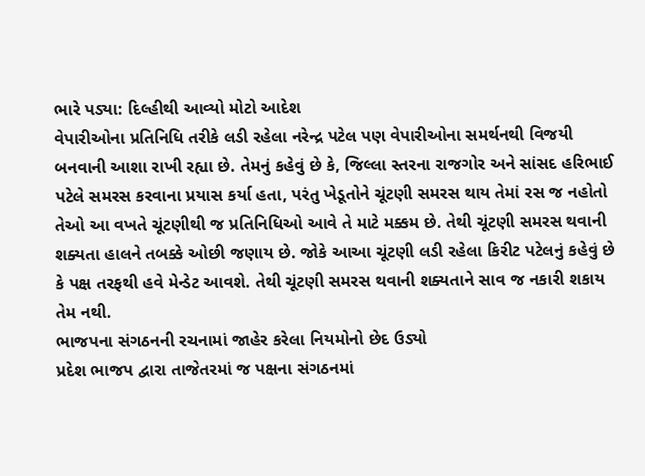ભારે પડ્યા: દિલ્હીથી આવ્યો મોટો આદેશ
વેપારીઓના પ્રતિનિધિ તરીકે લડી રહેલા નરેન્દ્ર પટેલ પણ વેપારીઓના સમર્થનથી વિજયી બનવાની આશા રાખી રહ્યા છે. તેમનું કહેવું છે કે, જિલ્લા સ્તરના રાજગોર અને સાંસદ હરિભાઈ પટેલે સમરસ કરવાના પ્રયાસ કર્યા હતા, પરંતુ ખેડૂતોને ચૂંટણી સમરસ થાય તેમાં રસ જ નહોતો તેઓ આ વખતે ચૂંટણીથી જ પ્રતિનિધિઓ આવે તે માટે મક્કમ છે. તેથી ચૂંટણી સમરસ થવાની શક્યતા હાલને તબક્કે ઓછી જણાય છે. જોકે આઆ ચૂંટણી લડી રહેલા કિરીટ પટેલનું કહેવું છે કે પક્ષ તરફથી હવે મેન્ડેટ આવશે. તેથી ચૂંટણી સમરસ થવાની શક્યતાને સાવ જ નકારી શકાય તેમ નથી.
ભાજપના સંગઠનની રચનામાં જાહેર કરેલા નિયમોનો છેદ ઉડ્યો
પ્રદેશ ભાજપ દ્વારા તાજેતરમાં જ પક્ષના સંગઠનમાં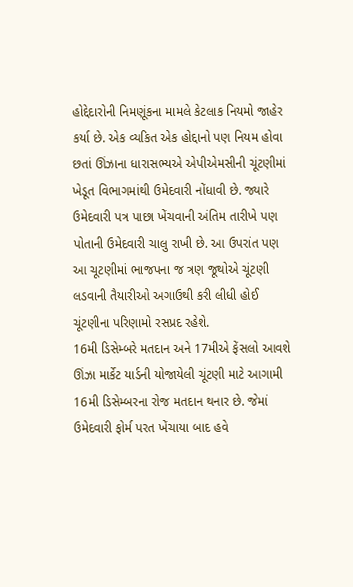હોદ્દેદારોની નિમણૂંકના મામલે કેટલાક નિયમો જાહેર કર્યા છે. એક વ્યકિત એક હોદ્દાનો પણ નિયમ હોવા છતાં ઊંઝાના ધારાસભ્યએ એપીએમસીની ચૂંટણીમાં ખેડૂત વિભાગમાંથી ઉમેદવારી નોંધાવી છે. જ્યારે ઉમેદવારી પત્ર પાછા ખેંચવાની અંતિમ તારીખે પણ પોતાની ઉમેદવારી ચાલુ રાખી છે. આ ઉપરાંત પણ આ ચૂટણીમાં ભાજપના જ ત્રણ જૂથોએ ચૂંટણી લડવાની તૈયારીઓ અગાઉથી કરી લીધી હોઈ ચૂંટણીના પરિણામો રસપ્રદ રહેશે.
16મી ડિસેમ્બરે મતદાન અને 17મીએ ફેંસલો આવશે
ઊંઝા માર્કેટ યાર્ડની યોજાયેલી ચૂંટણી માટે આગામી 16મી ડિસેમ્બરના રોજ મતદાન થનાર છે. જેમાં ઉમેદવારી ફોર્મ પરત ખેંચાયા બાદ હવે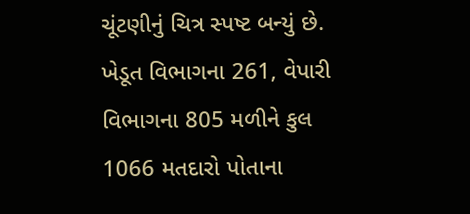ચૂંટણીનું ચિત્ર સ્પષ્ટ બન્યું છે. ખેડૂત વિભાગના 261, વેપારી વિભાગના 805 મળીને કુલ 1066 મતદારો પોતાના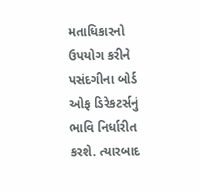મતાધિકારનો ઉપયોગ કરીને પસંદગીના બોર્ડ ઓફ ડિરેકટર્સનું ભાવિ નિર્ધારીત કરશે. ત્યારબાદ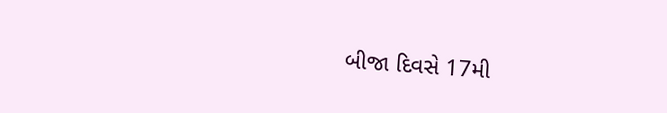બીજા દિવસે 17મી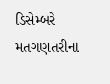ડિસેમ્બરે મતગણતરીના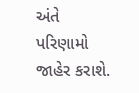અંતે પરિણામો જાહેર કરાશે.